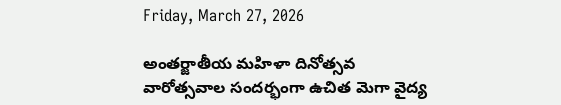Friday, March 27, 2026

అంతర్జాతీయ మహిళా దినోత్సవ వారోత్సవాల సందర్భంగా ఉచిత మెగా వైద్య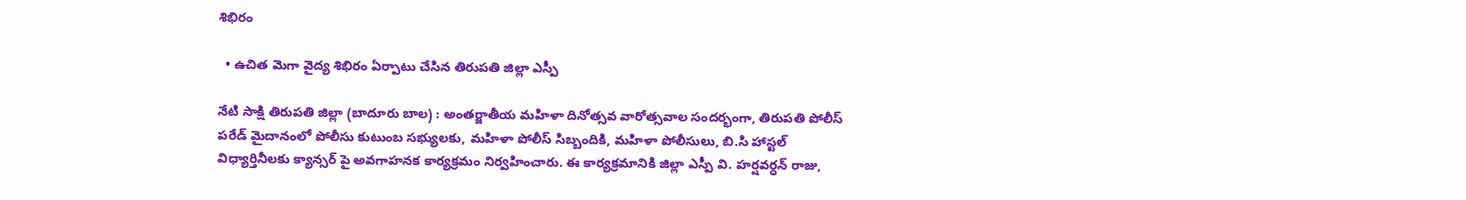శిభిరం

  • ఉచిత మెగా వైద్య శిభిరం ఏర్పాటు చేసిన తిరుపతి జిల్లా ఎస్పీ

నేటి సాక్షి తిరుపతి జిల్లా (బాదూరు బాల) : అంతర్జాతీయ మహిళా దినోత్సవ వారోత్సవాల సందర్భంగా, తిరుపతి పోలీస్ పరేడ్ మైదానంలో పోలీసు కుటుంబ సభ్యులకు, మహిళా పోలీస్ సిబ్బందికి, మహిళా పోలీసులు, బి.సి హాస్టల్ విధ్యార్తినీలకు క్యాన్సర్ పై అవగాహనక కార్యక్రమం నిర్వహించారు. ఈ కార్యక్రమానికి జిల్లా ఎస్పీ వి. హర్షవర్ధన్ రాజు,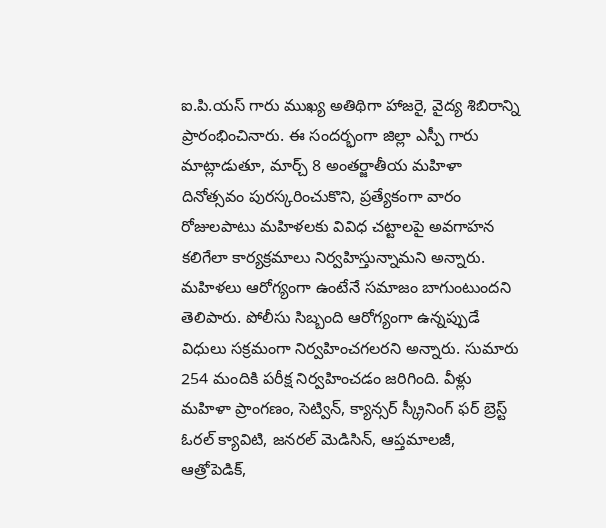ఐ.పి.యస్ గారు ముఖ్య అతిథిగా హాజరై, వైద్య శిబిరాన్ని ప్రారంభించినారు. ఈ సందర్భంగా జిల్లా ఎస్పీ గారు మాట్లాడుతూ, మార్చ్ 8 అంతర్జాతీయ మహిళా దినోత్సవం పురస్కరించుకొని, ప్రత్యేకంగా వారం రోజులపాటు మహిళలకు వివిధ చట్టాలపై అవగాహన కలిగేలా కార్యక్రమాలు నిర్వహిస్తున్నామని అన్నారు. మహిళలు ఆరోగ్యంగా ఉంటేనే సమాజం బాగుంటుందని తెలిపారు. పోలీసు సిబ్బంది ఆరోగ్యంగా ఉన్నప్పుడే విధులు సక్రమంగా నిర్వహించగలరని అన్నారు. సుమారు 254 మందికి పరీక్ష నిర్వహించడం జరిగింది. వీళ్లు మహిళా ప్రాంగణం, సెట్విన్, క్యాన్సర్ స్క్రీనింగ్ ఫర్ బ్రెస్ట్ ఓరల్ క్యావిటి, జనరల్ మెడిసిన్, ఆప్తమాలజీ, ఆత్రోపెడిక్,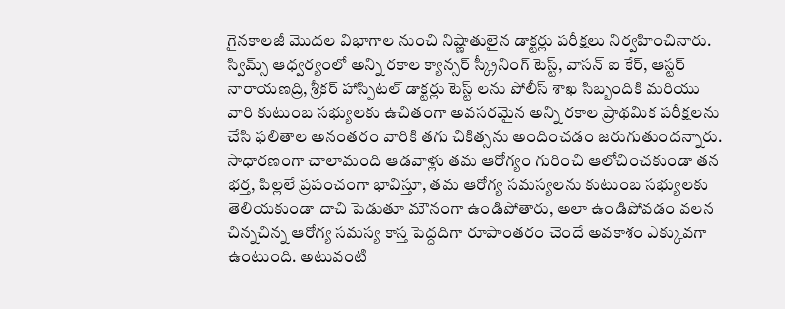గైనకాలజీ మొదల విభాగాల నుంచి నిష్ణాతులైన డాక్టర్లు పరీక్షలు నిర్వహించినారు. స్విమ్స్ ఆధ్వర్యంలో అన్ని రకాల క్యాన్సర్ స్క్రీనింగ్ టెస్ట్, వాసన్ ఐ కేర్, ఆస్టర్ నారాయణద్రి, శ్రీకర్ హాస్పిటల్ డాక్టర్లు టెస్ట్ లను పోలీస్ శాఖ సిబ్బందికి మరియు వారి కుటుంబ సభ్యులకు ఉచితంగా అవసరమైన అన్ని రకాల ప్రాథమిక పరీక్షలను చేసి ఫలితాల అనంతరం వారికి తగు చికిత్సను అందించడం జరుగుతుందన్నారు. సాధారణంగా చాలామంది ఆడవాళ్లు తమ ఆరోగ్యం గురించి ఆలోచించకుండా తన భర్త, పిల్లలే ప్రపంచంగా భావిస్తూ, తమ ఆరోగ్య సమస్యలను కుటుంబ సభ్యులకు తెలియకుండా దాచి పెడుతూ మౌనంగా ఉండిపోతారు, అలా ఉండిపోవడం వలన చిన్నచిన్న ఆరోగ్య సమస్య కాస్త పెద్దదిగా రూపాంతరం చెందే అవకాశం ఎక్కువగా ఉంటుంది. అటువంటి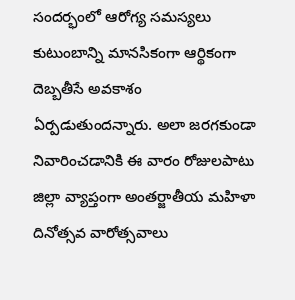సందర్భంలో ఆరోగ్య సమస్యలు కుటుంబాన్ని మానసికంగా ఆర్థికంగా దెబ్బతీసే అవకాశం ఏర్పడుతుందన్నారు. అలా జరగకుండా నివారించడానికి ఈ వారం రోజులపాటు జిల్లా వ్యాప్తంగా అంతర్జాతీయ మహిళా దినోత్సవ వారోత్సవాలు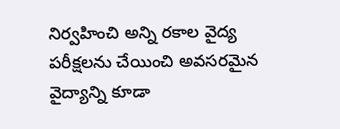నిర్వహించి అన్ని రకాల వైద్య పరీక్షలను చేయించి అవసరమైన వైద్యాన్ని కూడా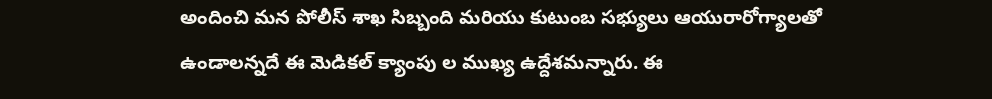అందించి మన పోలీస్ శాఖ సిబ్బంది మరియు కుటుంబ సభ్యులు ఆయురారోగ్యాలతో ఉండాలన్నదే ఈ మెడికల్ క్యాంపు ల ముఖ్య ఉద్దేశమన్నారు. ఈ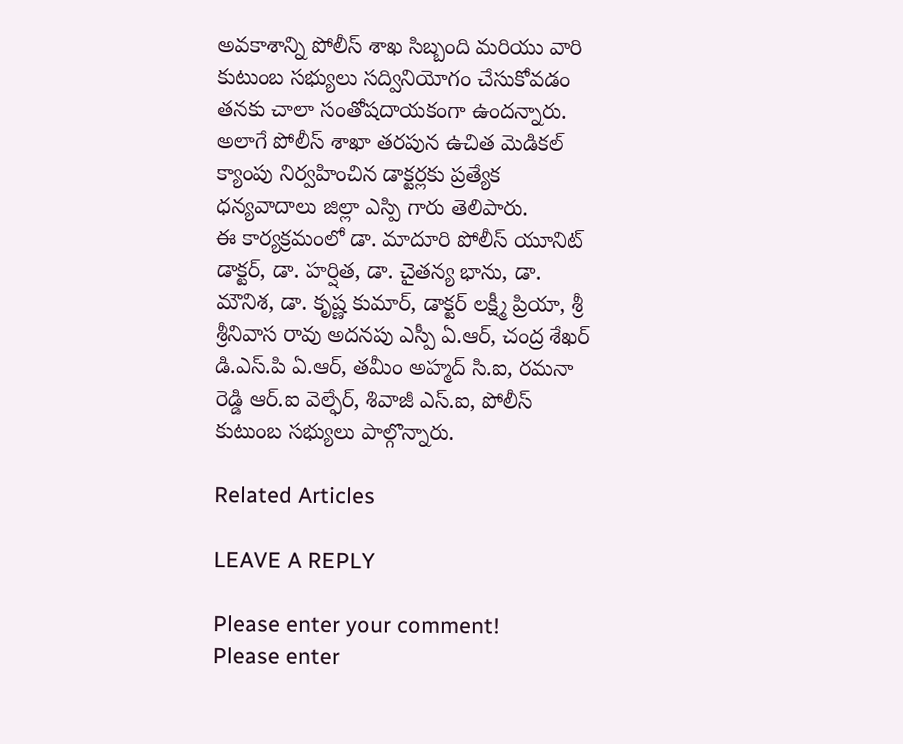అవకాశాన్ని పోలీస్ శాఖ సిబ్బంది మరియు వారి కుటుంబ సభ్యులు సద్వినియోగం చేసుకోవడం తనకు చాలా సంతోషదాయకంగా ఉందన్నారు. అలాగే పోలీస్ శాఖా తరపున ఉచిత మెడికల్ క్యాంపు నిర్వహించిన డాక్టర్లకు ప్రత్యేక ధన్యవాదాలు జిల్లా ఎస్పి గారు తెలిపారు.
ఈ కార్యక్రమంలో డా. మాదూరి పోలీస్ యూనిట్ డాక్టర్, డా. హర్షిత, డా. చైతన్య భాను, డా. మౌనిశ, డా. కృష్ణ కుమార్, డాక్టర్ లక్ష్మీ ప్రియా, శ్రీ శ్రీనివాస రావు అదనపు ఎస్పీ ఏ.ఆర్, చంద్ర శేఖర్ డి.ఎస్.పి ఏ.ఆర్, తమీం అహ్మద్ సి.ఐ, రమనా రెడ్డి ఆర్.ఐ వెల్ఫేర్, శివాజీ ఎస్.ఐ, పోలీస్ కుటుంబ సభ్యులు పాల్గొన్నారు.

Related Articles

LEAVE A REPLY

Please enter your comment!
Please enter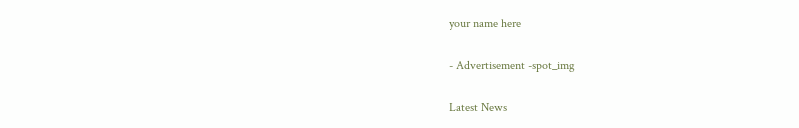your name here

- Advertisement -spot_img

Latest News